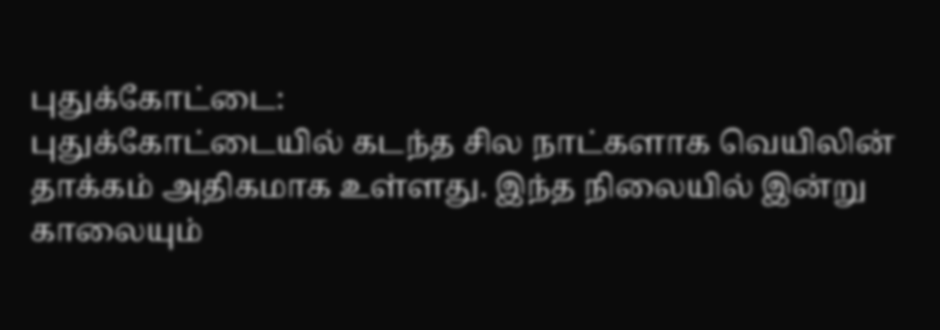புதுக்கோட்டை:
புதுக்கோட்டையில் கடந்த சில நாட்களாக வெயிலின் தாக்கம் அதிகமாக உள்ளது. இந்த நிலையில் இன்று காலையும்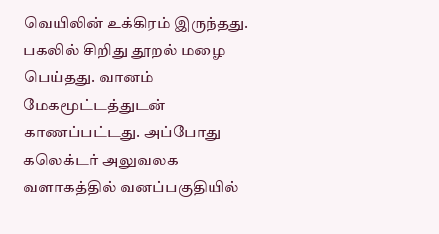வெயிலின் உக்கிரம் இருந்தது. பகலில் சிறிது தூறல் மழை பெய்தது. வானம் மேகமூட்டத்துடன் காணப்பட்டது. அப்போது கலெக்டர் அலுவலக வளாகத்தில் வனப்பகுதியில்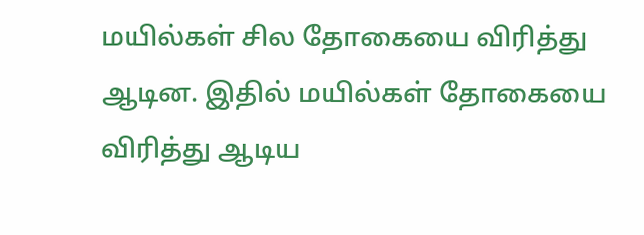மயில்கள் சில தோகையை விரித்து ஆடின. இதில் மயில்கள் தோகையை விரித்து ஆடிய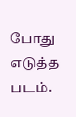போது எடுத்த படம்.